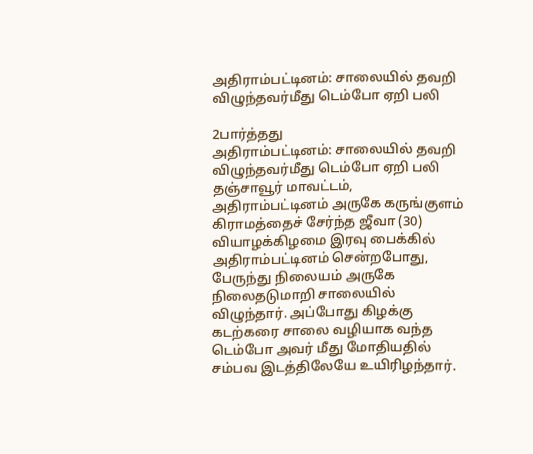அதிராம்பட்டினம்: சாலையில் தவறி விழுந்தவர்மீது டெம்போ ஏறி பலி

2பார்த்தது
அதிராம்பட்டினம்: சாலையில் தவறி விழுந்தவர்மீது டெம்போ ஏறி பலி
தஞ்சாவூர் மாவட்டம், அதிராம்பட்டினம் அருகே கருங்குளம் கிராமத்தைச் சேர்ந்த ஜீவா (30) வியாழக்கிழமை இரவு பைக்கில் அதிராம்பட்டினம் சென்றபோது, பேருந்து நிலையம் அருகே நிலைதடுமாறி சாலையில் விழுந்தார். அப்போது கிழக்கு கடற்கரை சாலை வழியாக வந்த டெம்போ அவர் மீது மோதியதில் சம்பவ இடத்திலேயே உயிரிழந்தார்.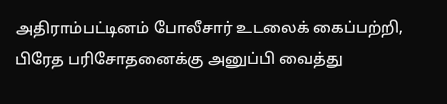அதிராம்பட்டினம் போலீசார் உடலைக் கைப்பற்றி, பிரேத பரிசோதனைக்கு அனுப்பி வைத்து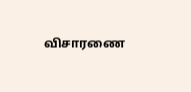விசாரணை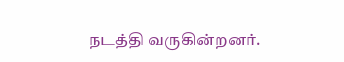நடத்தி வருகின்றனர்.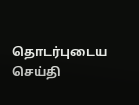தொடர்புடைய செய்தி